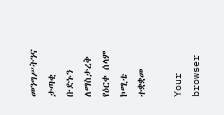መንግሥትንና ታጣቂ ቡድኑን ለማስታረቅ የዕርቀ ሰላም ኮሚቴ ተቋቋመ

Your browser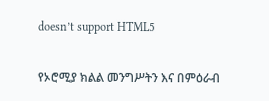doesn’t support HTML5

የኦሮሚያ ክልል መንግሥትን እና በምዕራብ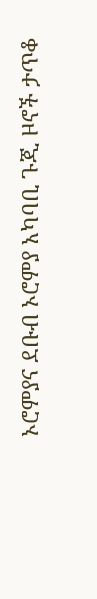ኦሮምያና ደቡብ ኦሮምያ አካባቢ ጉጂ ዞኖች ታጥቆ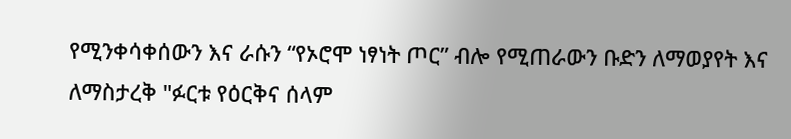የሚንቀሳቀሰውን እና ራሱን “የኦሮሞ ነፃነት ጦር” ብሎ የሚጠራውን ቡድን ለማወያየት እና ለማስታረቅ "ፉርቱ የዕርቅና ሰላም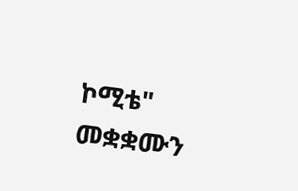ኮሚቴ" መቋቋሙን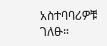አስተባባሪዎቹ ገለፁ።